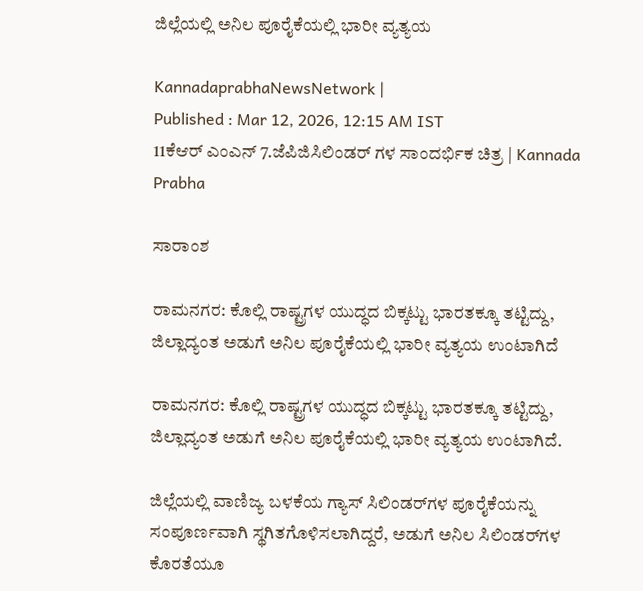ಜಿಲ್ಲೆಯಲ್ಲಿ ಅನಿಲ ಪೂರೈಕೆಯಲ್ಲಿ ಭಾರೀ ವ್ಯತ್ಯಯ

KannadaprabhaNewsNetwork |
Published : Mar 12, 2026, 12:15 AM IST
11ಕೆಆರ್ ಎಂಎನ್ 7.ಜೆಪಿಜಿಸಿಲಿಂಡರ್ ಗಳ ಸಾಂದರ್ಭಿಕ ಚಿತ್ರ | Kannada Prabha

ಸಾರಾಂಶ

ರಾಮನಗರ: ಕೊಲ್ಲಿ ರಾಷ್ಟ್ರಗಳ ಯುದ್ಧದ ಬಿಕ್ಕಟ್ಟು ಭಾರತಕ್ಕೂ ತಟ್ಟಿದ್ದು, ಜಿಲ್ಲಾದ್ಯಂತ ಅಡುಗೆ ಅನಿಲ ಪೂರೈಕೆಯಲ್ಲಿ ಭಾರೀ ವ್ಯತ್ಯಯ ಉಂಟಾಗಿದೆ

ರಾಮನಗರ: ಕೊಲ್ಲಿ ರಾಷ್ಟ್ರಗಳ ಯುದ್ಧದ ಬಿಕ್ಕಟ್ಟು ಭಾರತಕ್ಕೂ ತಟ್ಟಿದ್ದು, ಜಿಲ್ಲಾದ್ಯಂತ ಅಡುಗೆ ಅನಿಲ ಪೂರೈಕೆಯಲ್ಲಿ ಭಾರೀ ವ್ಯತ್ಯಯ ಉಂಟಾಗಿದೆ.

ಜಿಲ್ಲೆಯಲ್ಲಿ ವಾಣಿಜ್ಯ ಬಳಕೆಯ ಗ್ಯಾಸ್ ಸಿಲಿಂಡರ್‌ಗಳ ಪೂರೈಕೆಯನ್ನು ಸಂಪೂರ್ಣವಾಗಿ ಸ್ಥಗಿತಗೊಳಿಸಲಾಗಿದ್ದರೆ, ಅಡುಗೆ ಅನಿಲ ಸಿಲಿಂಡರ್‌ಗಳ ಕೊರತೆಯೂ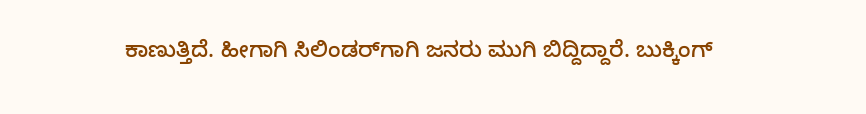ಕಾಣುತ್ತಿದೆ. ಹೀಗಾಗಿ ಸಿಲಿಂಡರ್‌ಗಾಗಿ ಜನರು ಮುಗಿ ಬಿದ್ದಿದ್ದಾರೆ. ಬುಕ್ಕಿಂಗ್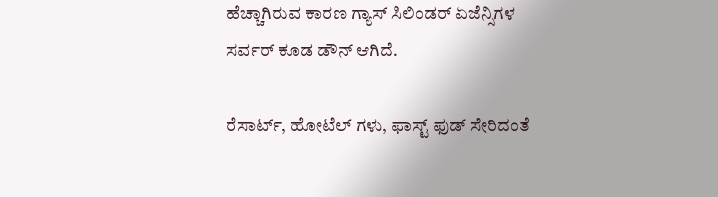ಹೆಚ್ಚಾಗಿರುವ ಕಾರಣ ಗ್ಯಾಸ್ ಸಿಲಿಂಡರ್ ಏಜೆನ್ಸಿಗಳ ಸರ್ವರ್ ಕೂಡ ಡೌನ್ ಆಗಿದೆ.

ರೆಸಾರ್ಟ್, ಹೋಟೆಲ್ ಗಳು, ಫಾಸ್ಟ್ ಫುಡ್ ಸೇರಿದಂತೆ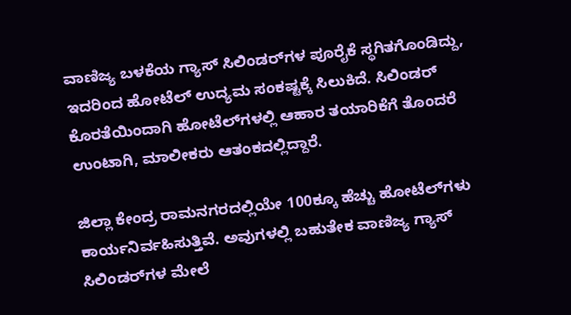ವಾಣಿಜ್ಯ ಬಳಕೆಯ ಗ್ಯಾಸ್ ಸಿಲಿಂಡರ್‌ಗಳ ಪೂರೈಕೆ ಸ್ಥಗಿತಗೊಂಡಿದ್ದು, ಇದರಿಂದ ಹೋಟೆಲ್ ಉದ್ಯಮ ಸಂಕಷ್ಟಕ್ಕೆ ಸಿಲುಕಿದೆ. ಸಿಲಿಂಡರ್ ಕೊರತೆಯಿಂದಾಗಿ ಹೋಟೆಲ್‌ಗಳಲ್ಲಿ ಆಹಾರ ತಯಾರಿಕೆಗೆ ತೊಂದರೆ ಉಂಟಾಗಿ, ಮಾಲೀಕರು ಆತಂಕದಲ್ಲಿದ್ದಾರೆ.

ಜಿಲ್ಲಾ ಕೇಂದ್ರ ರಾಮನಗರದಲ್ಲಿಯೇ 100ಕ್ಕೂ ಹೆಚ್ಚು ಹೋಟೆಲ್‌ಗಳು ಕಾರ್ಯನಿರ್ವಹಿಸುತ್ತಿವೆ. ಅವುಗಳಲ್ಲಿ ಬಹುತೇಕ ವಾಣಿಜ್ಯ ಗ್ಯಾಸ್ ಸಿಲಿಂಡರ್‌ಗಳ ಮೇಲೆ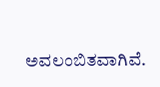ಅವಲಂಬಿತವಾಗಿವೆ.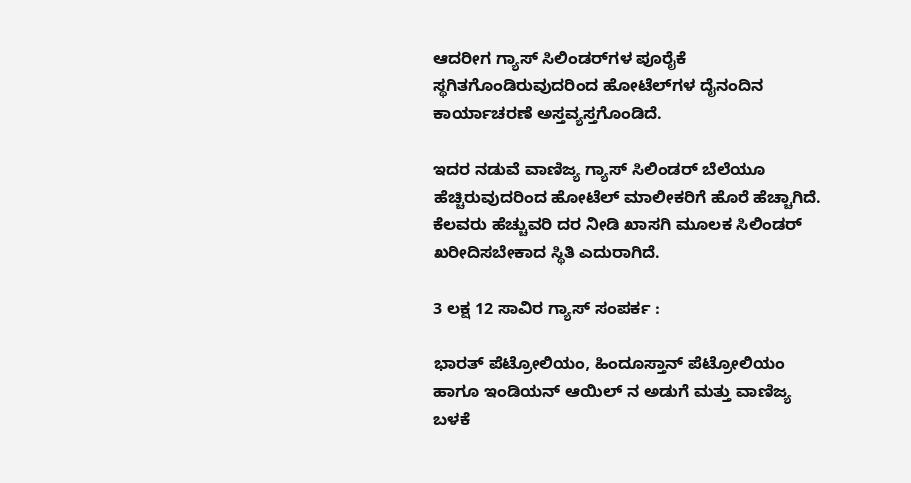ಆದರೀಗ ಗ್ಯಾಸ್ ಸಿಲಿಂಡರ್‌ಗಳ ಪೂರೈಕೆ ಸ್ಥಗಿತಗೊಂಡಿರುವುದರಿಂದ ಹೋಟೆಲ್‌ಗಳ ದೈನಂದಿನ ಕಾರ್ಯಾಚರಣೆ ಅಸ್ತವ್ಯಸ್ತಗೊಂಡಿದೆ.

ಇದರ ನಡುವೆ ವಾಣಿಜ್ಯ ಗ್ಯಾಸ್ ಸಿಲಿಂಡರ್ ಬೆಲೆಯೂ ಹೆಚ್ಚಿರುವುದರಿಂದ ಹೋಟೆಲ್ ಮಾಲೀಕರಿಗೆ ಹೊರೆ ಹೆಚ್ಚಾಗಿದೆ. ಕೆಲವರು ಹೆಚ್ಚುವರಿ ದರ ನೀಡಿ ಖಾಸಗಿ ಮೂಲಕ ಸಿಲಿಂಡರ್ ಖರೀದಿಸಬೇಕಾದ ಸ್ಥಿತಿ ಎದುರಾಗಿದೆ.

3 ಲಕ್ಷ 12 ಸಾವಿರ ಗ್ಯಾಸ್ ಸಂಪರ್ಕ :

ಭಾರತ್ ಪೆಟ್ರೋಲಿಯಂ, ಹಿಂದೂಸ್ತಾನ್ ಪೆಟ್ರೋಲಿಯಂ ಹಾಗೂ ಇಂಡಿಯನ್ ಆಯಿಲ್ ನ ಅಡುಗೆ ಮತ್ತು ವಾಣಿಜ್ಯ ಬಳಕೆ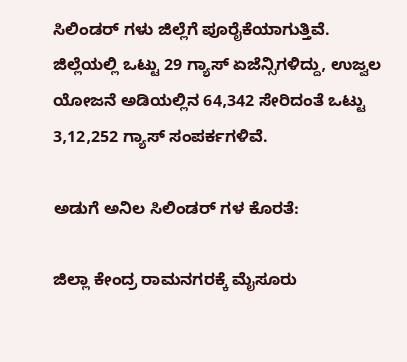ಸಿಲಿಂಡರ್ ಗಳು ಜಿಲ್ಲೆಗೆ ಪೂರೈಕೆಯಾಗುತ್ತಿವೆ. ಜಿಲ್ಲೆಯಲ್ಲಿ ಒಟ್ಟು 29 ಗ್ಯಾಸ್ ಏಜೆನ್ಸಿಗಳಿದ್ದು, ಉಜ್ವಲ ಯೋಜನೆ ಅಡಿಯಲ್ಲಿನ 64,342 ಸೇರಿದಂತೆ ಒಟ್ಟು 3,12,252 ಗ್ಯಾಸ್ ಸಂಪರ್ಕಗಳಿವೆ.

ಅಡುಗೆ ಅನಿಲ ಸಿಲಿಂಡರ್ ಗಳ ಕೊರತೆ:

ಜಿಲ್ಲಾ ಕೇಂದ್ರ ರಾಮನಗರಕ್ಕೆ ಮೈಸೂರು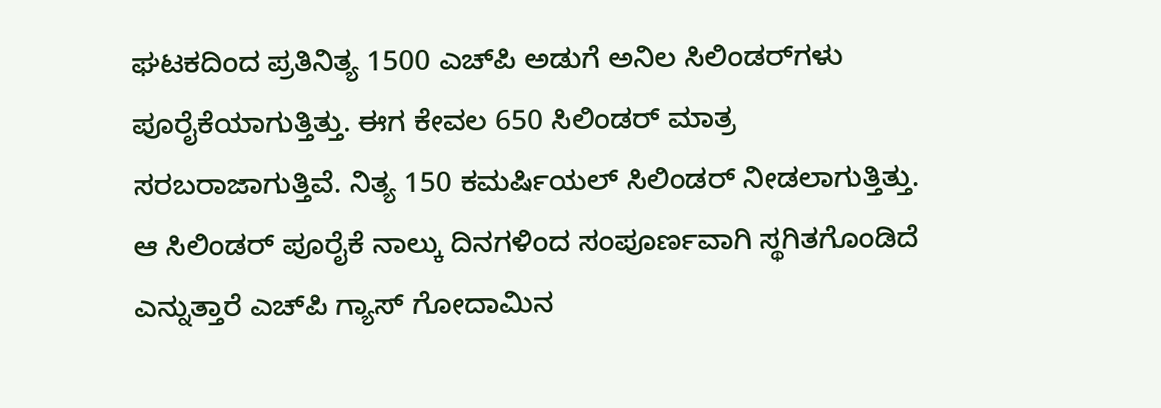ಘಟಕದಿಂದ ಪ್ರತಿನಿತ್ಯ 1500 ಎಚ್‌ಪಿ ಅಡುಗೆ ಅನಿಲ ಸಿಲಿಂಡರ್‌ಗಳು ಪೂರೈಕೆಯಾಗುತ್ತಿತ್ತು. ಈಗ ಕೇವಲ 650 ಸಿಲಿಂಡರ್‌ ಮಾತ್ರ ಸರಬರಾಜಾಗುತ್ತಿವೆ. ನಿತ್ಯ 150 ಕಮರ್ಷಿಯಲ್ ಸಿಲಿಂಡರ್ ನೀಡಲಾಗುತ್ತಿತ್ತು. ಆ ಸಿಲಿಂಡರ್ ಪೂರೈಕೆ ನಾಲ್ಕು ದಿನಗಳಿಂದ ಸಂಪೂರ್ಣವಾಗಿ ಸ್ಥಗಿತಗೊಂಡಿದೆ ಎನ್ನುತ್ತಾರೆ ಎಚ್‌ಪಿ ಗ್ಯಾಸ್ ಗೋದಾಮಿನ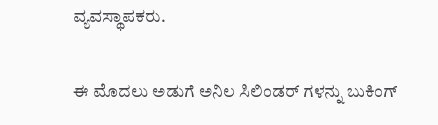ವ್ಯವಸ್ಥಾಪಕರು.

ಈ ಮೊದಲು ಅಡುಗೆ ಅನಿಲ ಸಿಲಿಂಡರ್ ಗಳನ್ನು ಬುಕಿಂಗ್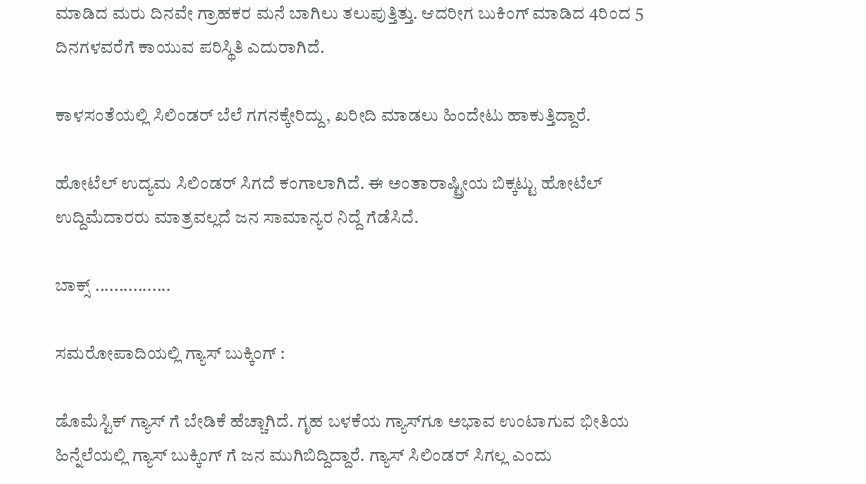ಮಾಡಿದ ಮರು ದಿನವೇ ಗ್ರಾಹಕರ ಮನೆ ಬಾಗಿಲು ತಲುಪುತ್ತಿತ್ತು. ಆದರೀಗ ಬುಕಿಂಗ್ ಮಾಡಿದ 4ರಿಂದ 5 ದಿನಗಳವರೆಗೆ ಕಾಯುವ ಪರಿಸ್ಥಿತಿ ಎದುರಾಗಿದೆ.

ಕಾಳಸಂತೆಯಲ್ಲಿ ಸಿಲಿಂಡರ್ ಬೆಲೆ ಗಗನಕ್ಕೇರಿದ್ದು, ಖರೀದಿ ಮಾಡಲು ಹಿಂದೇಟು ಹಾಕುತ್ತಿದ್ದಾರೆ.

ಹೋಟೆಲ್ ಉದ್ಯಮ ಸಿಲಿಂಡರ್ ಸಿಗದೆ ಕಂಗಾಲಾಗಿದೆ. ಈ ಅಂತಾರಾಷ್ಟ್ರೀಯ ಬಿಕ್ಕಟ್ಟು ಹೋಟೆಲ್ ಉದ್ದಿಮೆದಾರರು ಮಾತ್ರವಲ್ಲದೆ ಜನ ಸಾಮಾನ್ಯರ ನಿದ್ದೆ ಗೆಡೆಸಿದೆ.

ಬಾಕ್ಸ್ ................

ಸಮರೋಪಾದಿಯಲ್ಲಿ ಗ್ಯಾಸ್ ಬುಕ್ಕಿಂಗ್ :

ಡೊಮೆಸ್ಟಿಕ್ ಗ್ಯಾಸ್ ಗೆ ಬೇಡಿಕೆ ಹೆಚ್ಚಾಗಿದೆ. ಗೃಹ ಬಳಕೆಯ ಗ್ಯಾಸ್‌ಗೂ ಅಭಾವ ಉಂಟಾಗುವ ಭೀತಿಯ ಹಿನ್ನೆಲೆಯಲ್ಲಿ ಗ್ಯಾಸ್ ಬುಕ್ಕಿಂಗ್ ಗೆ ಜನ ಮುಗಿಬಿದ್ದಿದ್ದಾರೆ. ಗ್ಯಾಸ್ ಸಿಲಿಂಡರ್ ಸಿಗಲ್ಲ ಎಂದು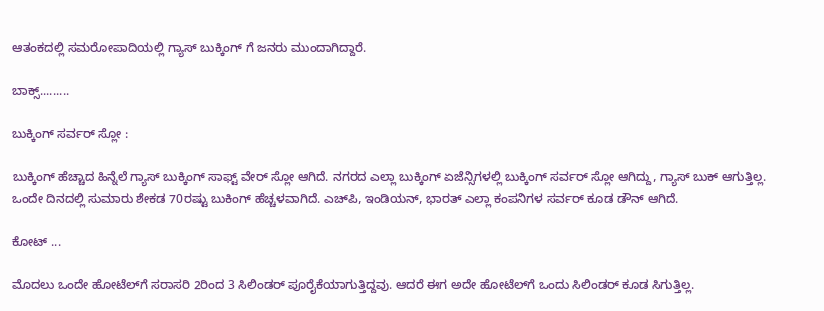ಆತಂಕದಲ್ಲಿ ಸಮರೋಪಾದಿಯಲ್ಲಿ‌ ಗ್ಯಾಸ್ ಬುಕ್ಕಿಂಗ್‌ ಗೆ ಜನರು ಮುಂದಾಗಿದ್ದಾರೆ.

ಬಾಕ್ಸ್.........

ಬುಕ್ಕಿಂಗ್ ಸರ್ವರ್ ಸ್ಲೋ :

ಬುಕ್ಕಿಂಗ್ ಹೆಚ್ಚಾದ ಹಿನ್ನೆಲೆ ಗ್ಯಾಸ್ ಬುಕ್ಕಿಂಗ್ ಸಾಫ್ಟ್‌ ವೇರ್ ಸ್ಲೋ ಆಗಿದೆ. ನಗರದ ಎಲ್ಲಾ ಬುಕ್ಕಿಂಗ್ ಏಜೆನ್ಸಿಗಳಲ್ಲಿ ಬುಕ್ಕಿಂಗ್ ಸರ್ವರ್ ಸ್ಲೋ ಆಗಿದ್ದು, ಗ್ಯಾಸ್ ಬುಕ್ ಆಗುತ್ತಿಲ್ಲ. ಒಂದೇ ದಿನದಲ್ಲಿ ಸುಮಾರು ಶೇಕಡ 70ರಷ್ಟು ಬುಕಿಂಗ್ ಹೆಚ್ಚಳವಾಗಿದೆ. ಎಚ್‌ಪಿ, ಇಂಡಿಯನ್‌, ಭಾರತ್ ಎಲ್ಲಾ ಕಂಪನಿಗಳ ಸರ್ವರ್ ಕೂಡ ಡೌನ್ ಆಗಿದೆ.

ಕೋಟ್ ...

ಮೊದಲು ಒಂದೇ ಹೋಟೆಲ್‌ಗೆ ಸರಾಸರಿ 2ರಿಂದ 3 ಸಿಲಿಂಡರ್‌ ಪೂರೈಕೆಯಾಗುತ್ತಿದ್ದವು. ಆದರೆ ಈಗ ಅದೇ ಹೋಟೆಲ್‌ಗೆ ಒಂದು ಸಿಲಿಂಡರ್‌ ಕೂಡ ಸಿಗುತ್ತಿಲ್ಲ.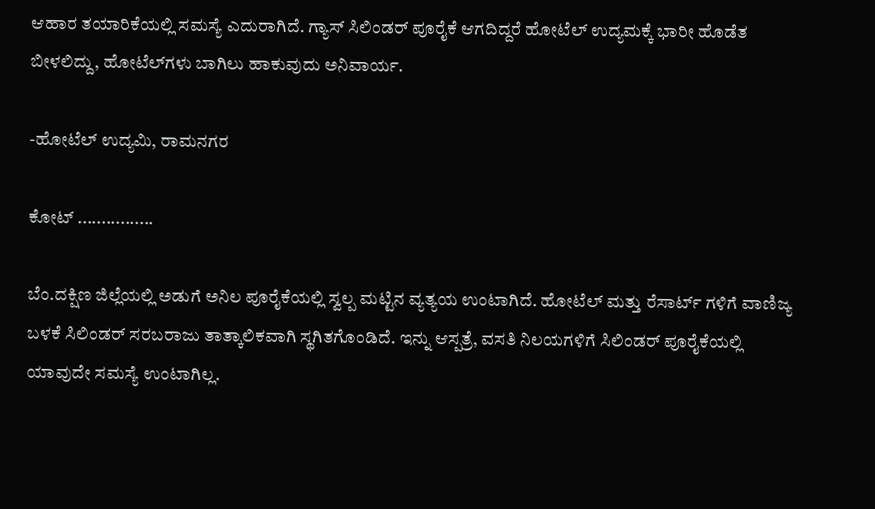ಆಹಾರ ತಯಾರಿಕೆಯಲ್ಲಿ ಸಮಸ್ಯೆ ಎದುರಾಗಿದೆ. ಗ್ಯಾಸ್ ಸಿಲಿಂಡರ್ ಪೂರೈಕೆ ಆಗದಿದ್ದರೆ ಹೋಟೆಲ್ ಉದ್ಯಮಕ್ಕೆ ಭಾರೀ ಹೊಡೆತ ಬೀಳಲಿದ್ದು, ಹೋಟೆಲ್‌ಗಳು ಬಾಗಿಲು ಹಾಕುವುದು ಅನಿವಾರ್ಯ.

-ಹೋಟೆಲ್ ಉದ್ಯಮಿ, ರಾಮನಗರ

ಕೋಟ್ ................

ಬೆಂ.ದಕ್ಷಿಣ ಜಿಲ್ಲೆಯಲ್ಲಿ ಅಡುಗೆ ಅನಿಲ ಪೂರೈಕೆಯಲ್ಲಿ ಸ್ವಲ್ಪ ಮಟ್ಟಿನ ವ್ಯತ್ಯಯ ಉಂಟಾಗಿದೆ. ಹೋಟೆಲ್ ಮತ್ತು ರೆಸಾರ್ಟ್ ಗಳಿಗೆ ವಾಣಿಜ್ಯ ಬಳಕೆ ಸಿಲಿಂಡರ್ ಸರಬರಾಜು ತಾತ್ಕಾಲಿಕವಾಗಿ ಸ್ಥಗಿತಗೊಂಡಿದೆ. ಇನ್ನು ಆಸ್ಪತ್ರೆ, ವಸತಿ ನಿಲಯಗಳಿಗೆ ಸಿಲಿಂಡರ್ ಪೂರೈಕೆಯಲ್ಲಿ ಯಾವುದೇ ಸಮಸ್ಯೆ ಉಂಟಾಗಿಲ್ಲ.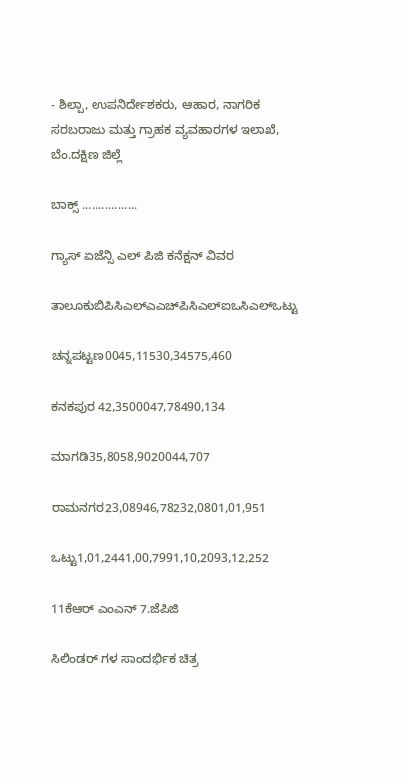- ಶಿಲ್ಪಾ, ಉಪನಿರ್ದೇಶಕರು, ಆಹಾರ, ನಾಗರಿಕ ಸರಬರಾಜು ಮತ್ತು ಗ್ರಾಹಕ ವ್ಯವಹಾರಗಳ ಇಲಾಖೆ, ಬೆಂ.ದಕ್ಷಿಣ ಜಿಲ್ಲೆ

ಬಾಕ್ಸ್ .................

ಗ್ಯಾಸ್ ಏಜೆನ್ಸಿ ಎಲ್ ಪಿಜಿ ಕನೆಕ್ಷನ್ ವಿವರ

ತಾಲೂಕುಬಿಪಿಸಿಎಲ್ಎಎಚ್‌ಪಿಸಿಎಲ್ಐಒಸಿಎಲ್‌ಒಟ್ಟು

ಚನ್ನಪಟ್ಟಣ0045,11530,34575,460

ಕನಕಪುರ 42,3500047,78490,134

ಮಾಗಡಿ35,8058,9020044,707

ರಾಮನಗರ23,08946,78232,0801,01,951

ಒಟ್ಟು1,01,2441,00,7991,10,2093,12,252

11ಕೆಆರ್ ಎಂಎನ್ 7.ಜೆಪಿಜಿ

ಸಿಲಿಂಡರ್ ಗಳ ಸಾಂದರ್ಭಿಕ ಚಿತ್ರ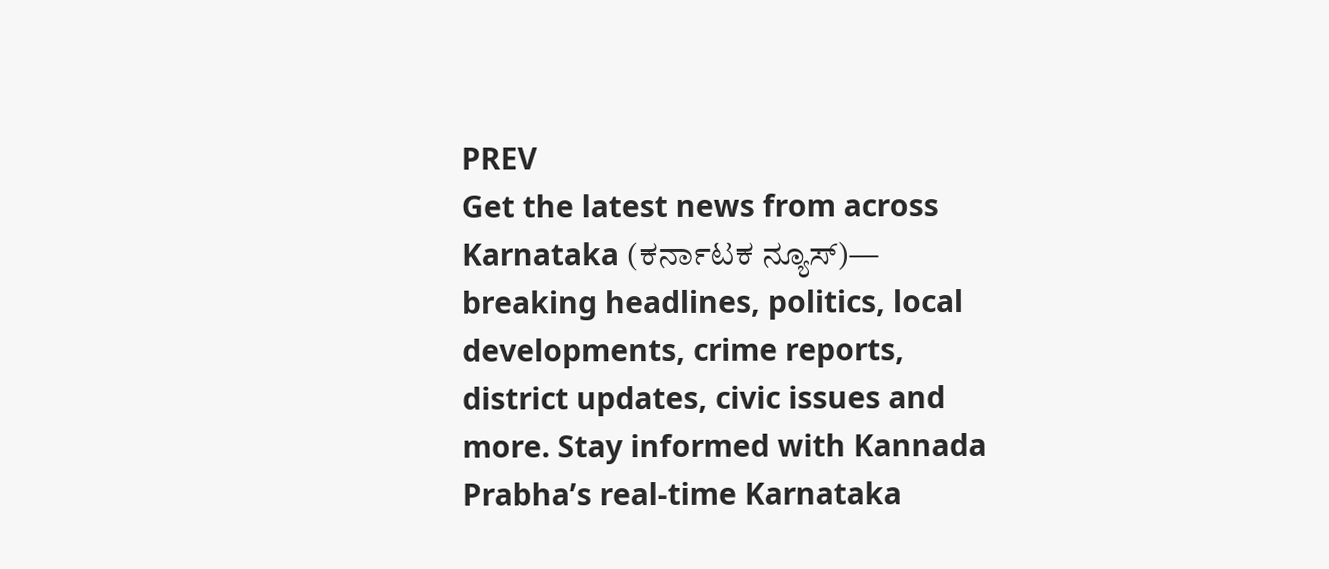PREV
Get the latest news from across Karnataka (ಕರ್ನಾಟಕ ನ್ಯೂಸ್)— breaking headlines, politics, local developments, crime reports, district updates, civic issues and more. Stay informed with Kannada Prabha’s real‑time Karnataka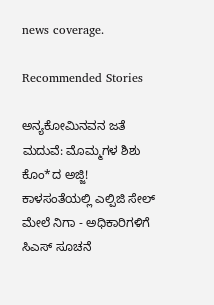news coverage.

Recommended Stories

ಅನ್ಯಕೋಮಿನವನ ಜತೆ ಮದುವೆ: ಮೊಮ್ಮಗಳ ಶಿಶು ಕೊಂ*ದ ಅಜ್ಜಿ!
ಕಾಳಸಂತೆಯಲ್ಲಿ ಎಲ್ಪಿಜಿ ಸೇಲ್‌ ಮೇಲೆ ನಿಗಾ - ಅಧಿಕಾರಿಗಳಿಗೆ ಸಿಎಸ್‌ ಸೂಚನೆ